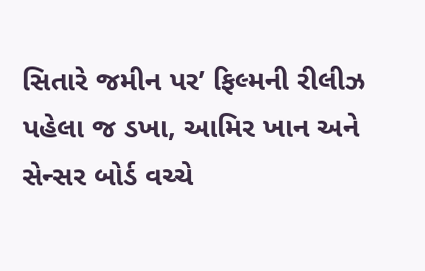સિતારે જમીન પર’ ફિલ્મની રીલીઝ પહેલા જ ડખા, આમિર ખાન અને સેન્સર બોર્ડ વચ્ચે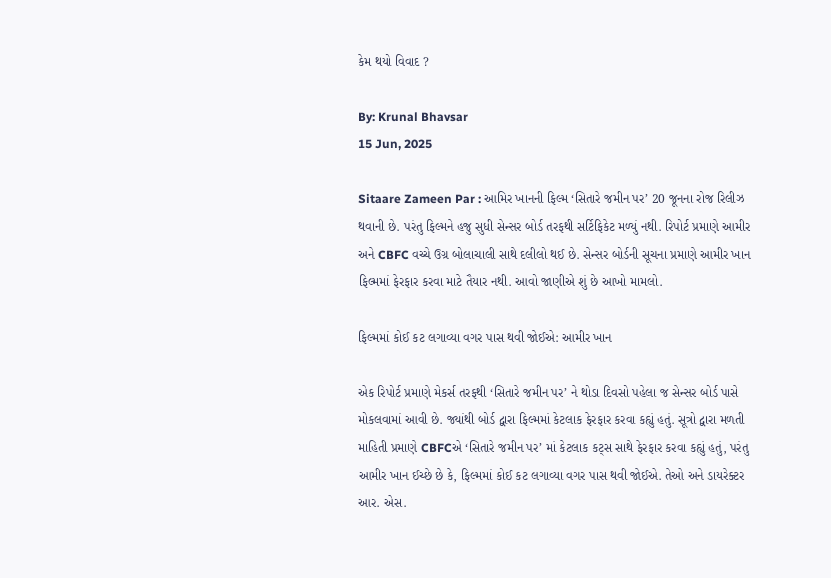કેમ થયો વિવાદ ?

By: Krunal Bhavsar
15 Jun, 2025

Sitaare Zameen Par : આમિર ખાનની ફિલ્મ ‘સિતારે જમીન પર’ 20 જૂનના રોજ રિલીઝ થવાની છે. પરંતુ ફિલ્મને હજુ સુધી સેન્સર બોર્ડ તરફથી સર્ટિફિકેટ મળ્યું નથી. રિપોર્ટ પ્રમાણે આમીર અને CBFC વચ્ચે ઉગ્ર બોલાચાલી સાથે દલીલો થઈ છે. સેન્સર બોર્ડની સૂચના પ્રમાણે આમીર ખાન ફિલ્મમાં ફેરફાર કરવા માટે તૈયાર નથી. આવો જાણીએ શું છે આખો મામલો.

ફિલ્મમાં કોઈ કટ લગાવ્યા વગર પાસ થવી જોઈએ: આમીર ખાન

એક રિપોર્ટ પ્રમાણે મેકર્સ તરફથી ‘સિતારે જમીન પર’ ને થોડા દિવસો પહેલા જ સેન્સર બોર્ડ પાસે મોકલવામાં આવી છે. જ્યાંથી બોર્ડ દ્વારા ફિલ્મમાં કેટલાક ફેરફાર કરવા કહ્યું હતું. સૂત્રો દ્વારા મળતી માહિતી પ્રમાણે CBFCએ ‘સિતારે જમીન પર’ માં કેટલાક કટ્સ સાથે ફેરફાર કરવા કહ્યું હતું, પરંતુ આમીર ખાન ઈચ્છે છે કે, ફિલ્મમાં કોઈ કટ લગાવ્યા વગર પાસ થવી જોઈએ. તેઓ અને ડાયરેક્ટર આર. એસ.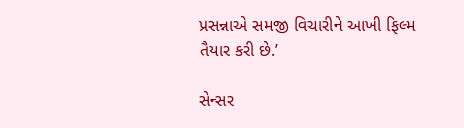પ્રસન્નાએ સમજી વિચારીને આખી ફિલ્મ તૈયાર કરી છે.’

સેન્સર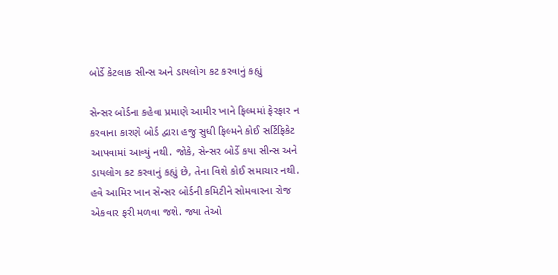બોર્ડે કેટલાક સીન્સ અને ડાયલોગ કટ કરવાનું કહ્યું

સેન્સર બોર્ડના કહેવા પ્રમાણે આમીર ખાને ફિલ્મમાં ફેરફાર ન કરવાના કારણે બોર્ડ દ્વારા હજુ સુધી ફિલ્મને કોઈ સર્ટિફિકેટ આપવામાં આવ્યું નથી. જોકે, સેન્સર બોર્ડે કયા સીન્સ અને ડાયલોગ કટ કરવાનું કહ્યું છે, તેના વિશે કોઈ સમાચાર નથી. હવે આમિર ખાન સેન્સર બોર્ડની કમિટીને સોમવારના રોજ એકવાર ફરી મળવા જશે. જ્યા તેઓ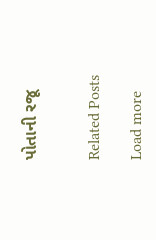પોતાની રજૂ


Related Posts

Load more